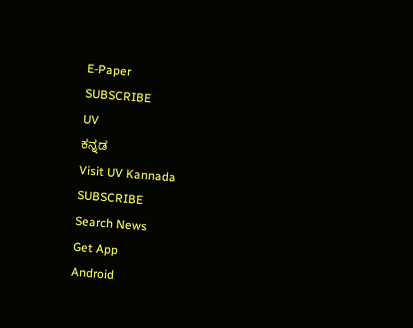E-Paper
SUBSCRIBE
UV
ಕನ್ನಡ
Visit UV Kannada
SUBSCRIBE
Search News
Get App
Android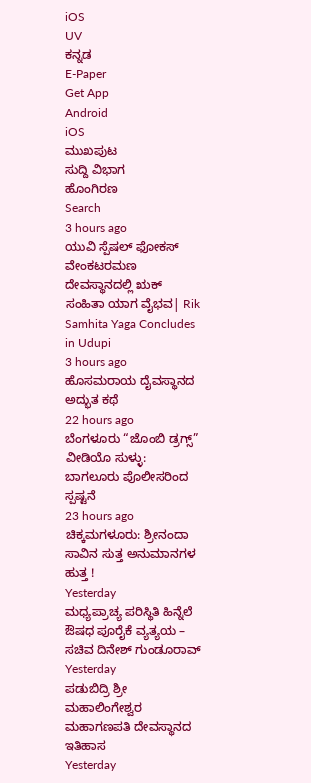iOS
UV
ಕನ್ನಡ
E-Paper
Get App
Android
iOS
ಮುಖಪುಟ
ಸುದ್ದಿ ವಿಭಾಗ
ಹೊಂಗಿರಣ
Search
3 hours ago
ಯುವಿ ಸ್ಪೆಷಲ್ ಫೋಕಸ್
ವೇಂಕಟರಮಣ ದೇವಸ್ಥಾನದಲ್ಲಿ ಋಕ್ ಸಂಹಿತಾ ಯಾಗ ವೈಭವ| Rik Samhita Yaga Concludes in Udupi
3 hours ago
ಹೊಸಮರಾಯ ದೈವಸ್ಥಾನದ ಅದ್ಭುತ ಕಥೆ
22 hours ago
ಬೆಂಗಳೂರು “ಜೊಂಬಿ ಡ್ರಗ್ಸ್” ವೀಡಿಯೊ ಸುಳ್ಳು: ಬಾಗಲೂರು ಪೊಲೀಸರಿಂದ ಸ್ಪಷ್ಟನೆ
23 hours ago
ಚಿಕ್ಕಮಗಳೂರು: ಶ್ರೀನಂದಾ ಸಾವಿನ ಸುತ್ತ ಅನುಮಾನಗಳ ಹುತ್ತ !
Yesterday
ಮಧ್ಯಪ್ರಾಚ್ಯ ಪರಿಸ್ಥಿತಿ ಹಿನ್ನೆಲೆ ಔಷಧ ಪೂರೈಕೆ ವ್ಯತ್ಯಯ – ಸಚಿವ ದಿನೇಶ್ ಗುಂಡೂರಾವ್
Yesterday
ಪಡುಬಿದ್ರಿ ಶ್ರೀ ಮಹಾಲಿಂಗೇಶ್ವರ ಮಹಾಗಣಪತಿ ದೇವಸ್ಥಾನದ ಇತಿಹಾಸ
Yesterday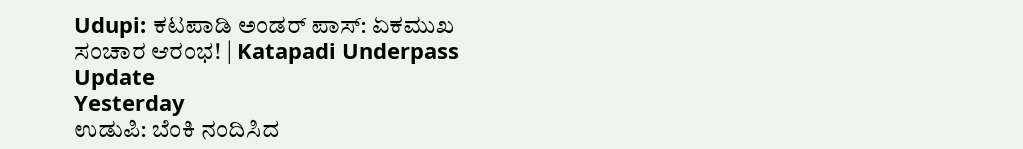Udupi: ಕಟಪಾಡಿ ಅಂಡರ್ ಪಾಸ್: ಏಕಮುಖ ಸಂಚಾರ ಆರಂಭ! | Katapadi Underpass Update
Yesterday
ಉಡುಪಿ: ಬೆಂಕಿ ನಂದಿಸಿದ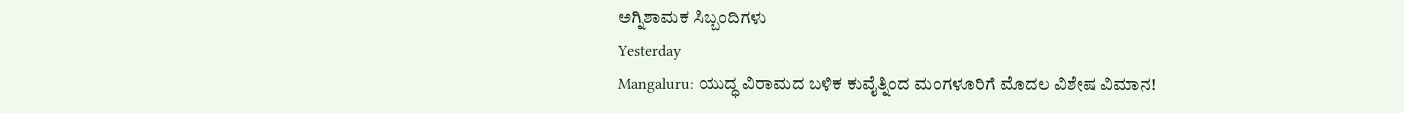ಅಗ್ನಿಶಾಮಕ ಸಿಬ್ಬಂದಿಗಳು
Yesterday
Mangaluru: ಯುದ್ಧ ವಿರಾಮದ ಬಳಿಕ ಕುವೈತ್ನಿಂದ ಮಂಗಳೂರಿಗೆ ಮೊದಲ ವಿಶೇಷ ವಿಮಾನ!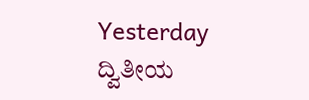Yesterday
ದ್ವಿತೀಯ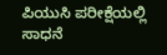ಪಿಯುಸಿ ಪರೀಕ್ಷೆಯಲ್ಲಿ ಸಾಧನೆ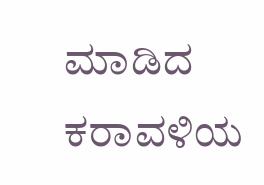ಮಾಡಿದ ಕರಾವಳಿಯ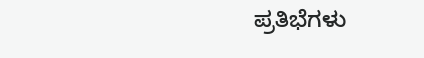ಪ್ರತಿಭೆಗಳು